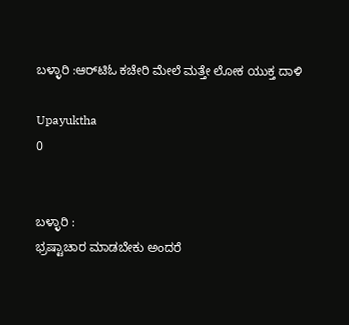ಬಳ್ಳಾರಿ :ಆರ್‌ಟಿಓ ಕಚೇರಿ ಮೇಲೆ ಮತ್ತೇ ಲೋಕ ಯುಕ್ತ ದಾಳಿ

Upayuktha
0


ಬಳ್ಳಾರಿ :
ಭ್ರಷ್ಟಾಚಾರ ಮಾಡಬೇಕು ಅಂದರೆ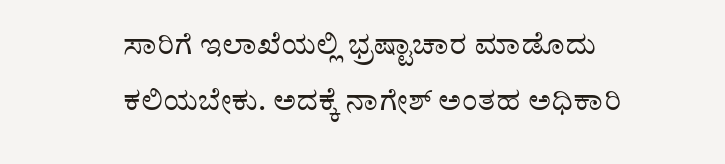ಸಾರಿಗೆ ಇಲಾಖೆಯಲ್ಲಿ ಭ್ರಷ್ಟಾಚಾರ ಮಾಡೊದು ಕಲಿಯಬೇಕು. ಅದಕ್ಕೆ ನಾಗೇಶ್ ಅಂತಹ ಅಧಿಕಾರಿ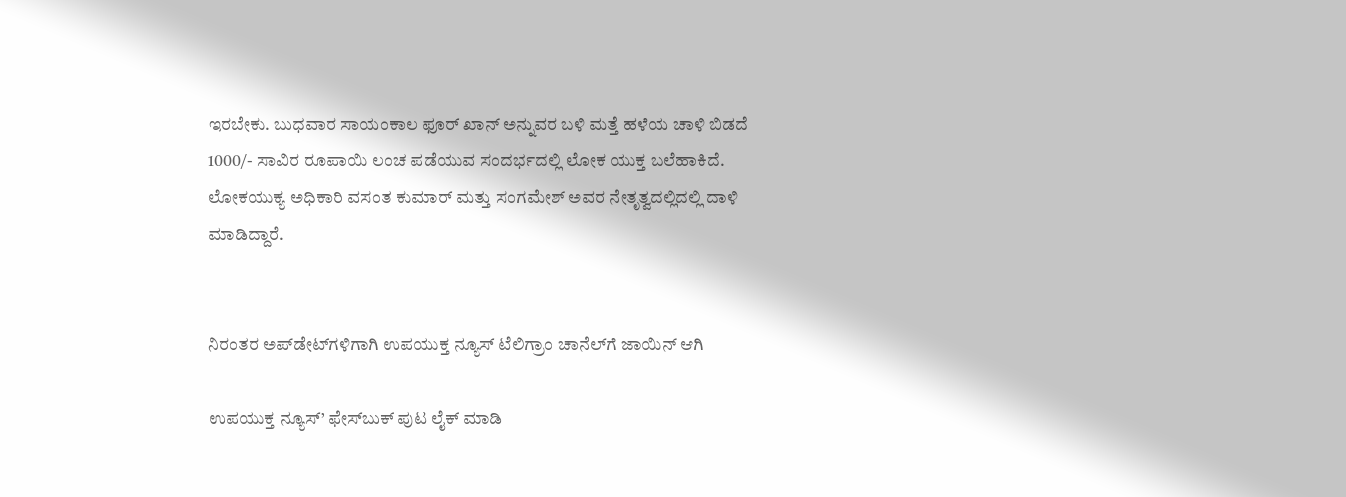ಇರಬೇಕು. ಬುಧವಾರ ಸಾಯಂಕಾಲ ಫೂರ್ ಖಾನ್ ಅನ್ನುವರ ಬಳಿ ಮತ್ತೆ ಹಳೆಯ ಚಾಳಿ ಬಿಡದೆ 1000/- ಸಾವಿರ ರೂಪಾಯಿ ಲಂಚ ಪಡೆಯುವ ಸಂದರ್ಭದಲ್ಲಿ ಲೋಕ ಯುಕ್ತ ಬಲೆಹಾಕಿದೆ. ಲೋಕಯುಕ್ಯ ಅಧಿಕಾರಿ ವಸಂತ ಕುಮಾರ್ ಮತ್ತು ಸಂಗಮೇಶ್ ಅವರ ನೇತೃತ್ವದಲ್ಲಿದಲ್ಲಿ ದಾಳಿ ಮಾಡಿದ್ದಾರೆ.


ನಿರಂತರ ಅಪ್‌ಡೇಟ್‌ಗಳಿಗಾಗಿ ಉಪಯುಕ್ತ ನ್ಯೂಸ್‌ ಟೆಲಿಗ್ರಾಂ ಚಾನೆಲ್‌ಗೆ ಜಾಯಿನ್‌ ಆಗಿ

ಉಪಯುಕ್ತ ನ್ಯೂಸ್‌’ ಫೇಸ್‌ಬುಕ್ ಪುಟ ಲೈಕ್ ಮಾಡಿ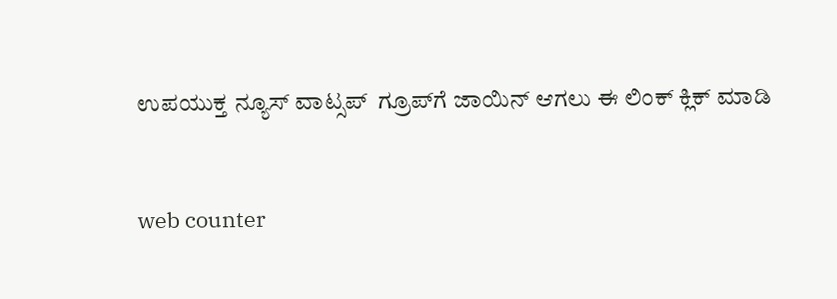ಉಪಯುಕ್ತ ನ್ಯೂಸ್‌ ವಾಟ್ಸಪ್‌  ಗ್ರೂಪ್‌ಗೆ ಜಾಯಿನ್ ಆಗಲು ಈ ಲಿಂಕ್ ಕ್ಲಿಕ್ ಮಾಡಿ


web counter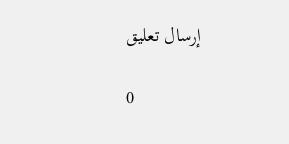إرسال تعليق

0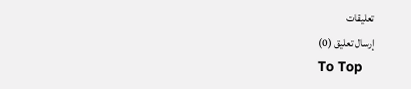تعليقات
إرسال تعليق (0)
To Top